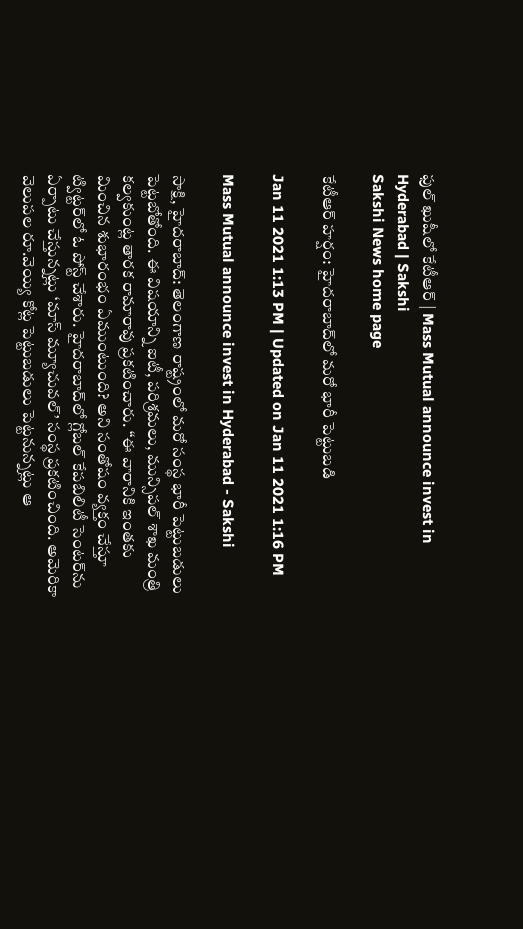ఫుల్‌ ఖుషీలో కేటీఆర్‌ | Mass Mutual announce invest in Hyderabad | Sakshi
Sakshi News home page

కేటీఆర్ హర్షం‌: హైదరాబాద్‌లో మరో భారీ పెట్టుబడి

Jan 11 2021 1:13 PM | Updated on Jan 11 2021 1:16 PM

Mass Mutual announce invest in Hyderabad - Sakshi

సాక్షి, హైదరాబాద్‌: తెలంగాణ రాష్ట్రంలో మరో సంస్థ భారీ పెట్టుబడులు పెట్టబోతోంది. ఈ విషయాన్ని ఐటీ, పరిశ్రమలు, మున్సిపల్‌ శాఖ మంత్రి కల్వకుంట్ల తారక రామారావు ప్రకటించారు. ‘‘ఈ వారానికి ఇంతకు మించిన శుభారంభం ఏముంటుంది? అని సంతోషం వ్యక్తం చేస్తూ ట్విట్టర్‌లో ఓ పోస్ట్‌ చేశారు. హైదరాబాద్‌లో గ్లోబ‌ల్ కేప‌బిలిటీ సెంట‌ర్‌ను ఏర్పాటు చేస్తున్న‌ట్లు ‘మాస్ మ్యూచువ‌ల్’ సంస్థ ప్ర‌క‌టించింది. అమెరికా వెలుపల రూ.వెయ్యి కోట్ల పెట్టుబ‌డులు పెట్ట‌నున్న‌ట్లు ఆ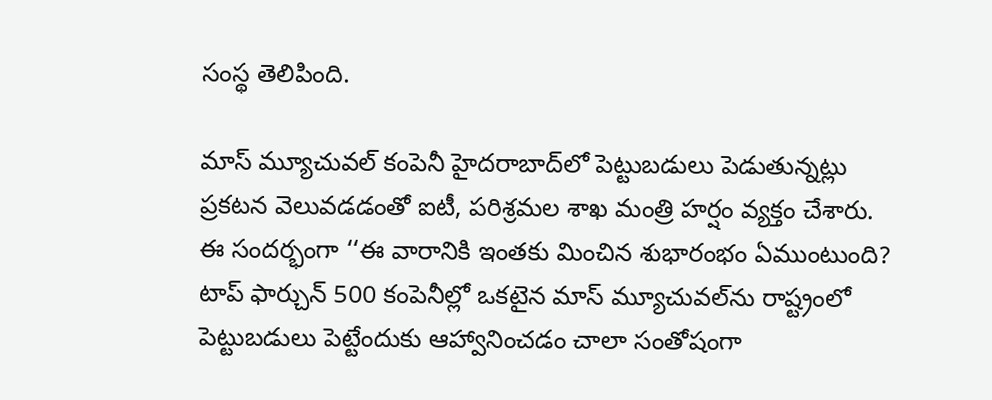సంస్థ తెలిపింది.

మాస్ మ్యూచువ‌ల్ కంపెనీ హైద‌రాబాద్‌లో పెట్టుబ‌డులు పెడుతున్న‌ట్లు ప్ర‌క‌టన వెలువడడంతో ఐటీ, ప‌రిశ్ర‌మ‌ల శాఖ మంత్రి హ‌ర్షం వ్య‌క్తం చేశారు. ఈ సంద‌ర్భంగా ‘‘ఈ వారానికి ఇంతకు మించిన శుభారంభం ఏముంటుంది? టాప్ ఫార్చున్ 500 కంపెనీల్లో ఒక‌టైన మాస్ మ్యూచువ‌ల్‌ను రాష్ట్రంలో పెట్టుబ‌డులు పెట్టేందుకు ఆహ్వానించ‌డం చాలా సంతోషంగా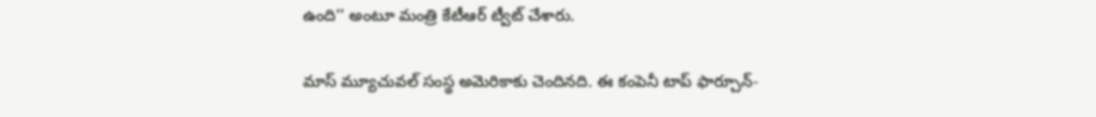ఉంది’’ అంటూ మంత్రి కేటీఆర్ ట్వీట్ చేశారు.

మాస్‌ మ్యూచువల్‌ సంస్థ అమెరికాకు చెందినది. ఈ కంపెనీ టాప్‌ ఫార్చూన్‌-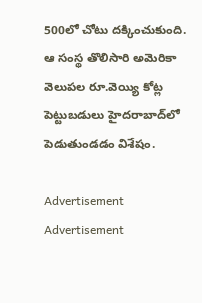500లో చోటు దక్కించుకుంది. ఆ సంస్థ తొలిసారి అమెరికా వెలుపల రూ.వెయ్యి కోట్ల పెట్టుబడులు హైదరాబాద్‌లో పెడుతుండడం విశేషం.

Advertisement
Advertisement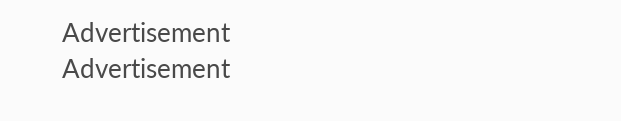Advertisement
Advertisement